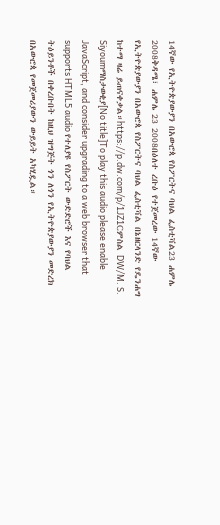14ኛው የኢትዮጵያውያን በአውሮጳ የስፖርትና ባህል ፌስቲቫል23 ሐምሌ 2008ቅዳሜ፣ ሐምሌ 23 2008በዕለተ ረቡዕ የተጀመረው 14ኛው የኢትዮጵያውያን በአውሮጳ የስፖርትና ባህል ፌስቲቫል በኔዘርላንድ የዴንሐግ ከተማ ዛሬ ይጠናቀቃል።https://p.dw.com/p/1JZ1Cምስል DW/M. S. Siyoumማስታወቂያ[No title]To play this audio please enable JavaScript, and consider upgrading to a web browser that supports HTML5 audio የተለያዩ የስፖርት ውድድሮች እና የባህል ትዕይንቶች በቀረቡበት ከዚህ ዝግጅት ጎን ለጎን የኢትዮጵያውያን መድረክ በአውሮጳ የመጀመሪያውን ውይይት አካሂዷል።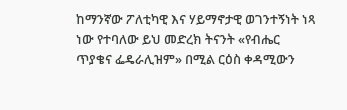ከማንኛው ፖለቲካዊ እና ሃይማኖታዊ ወገንተኝነት ነጻ ነው የተባለው ይህ መድረክ ትናንት «የብሔር ጥያቄና ፌዴራሊዝም» በሚል ርዕስ ቀዳሚውን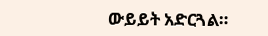ውይይት አድርጓል።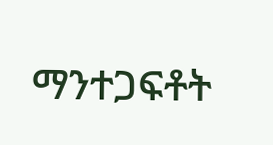ማንተጋፍቶት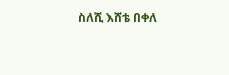ስለሺ እሸቴ በቀለ